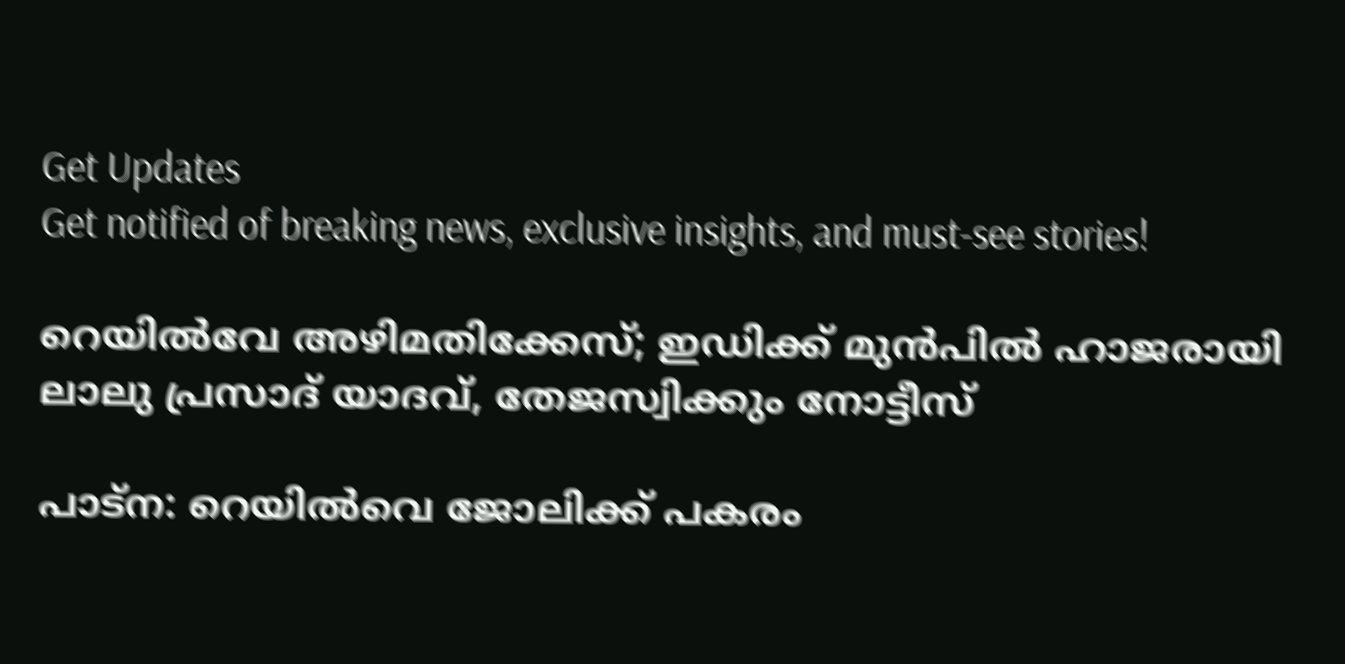Get Updates
Get notified of breaking news, exclusive insights, and must-see stories!

റെയിൽവേ അഴിമതിക്കേസ്; ഇഡിക്ക് മുൻപിൽ ഹാജരായി ലാലു പ്രസാദ് യാദവ്, തേജസ്വിക്കും നോട്ടീസ്

പാട്ന: റെയിൽവെ ജോലിക്ക് പകരം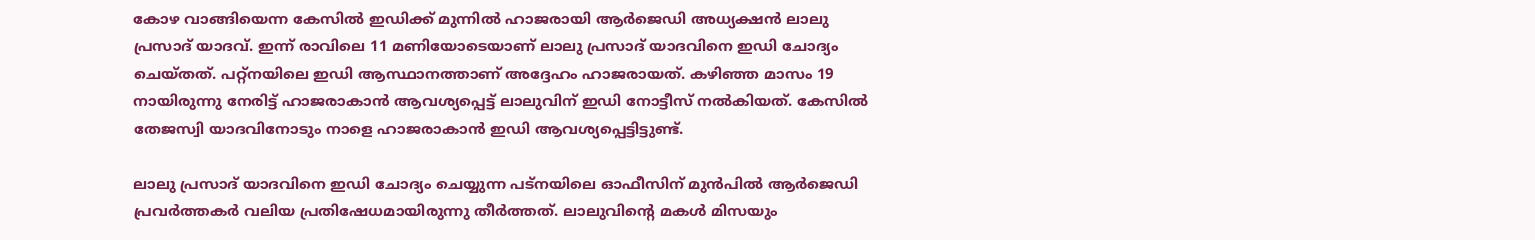കോഴ വാങ്ങിയെന്ന കേസിൽ ഇഡിക്ക് മുന്നിൽ ഹാജരായി ആർജെഡി അധ്യക്ഷൻ ലാലു പ്രസാദ് യാദവ്. ഇന്ന് രാവിലെ 11 മണിയോടെയാണ് ലാലു പ്രസാദ് യാദവിനെ ഇഡി ചോദ്യം ചെയ്തത്. പറ്റ്നയിലെ ഇഡി ആസ്ഥാനത്താണ് അദ്ദേഹം ഹാജരായത്. കഴിഞ്ഞ മാസം 19 നായിരുന്നു നേരിട്ട് ഹാജരാകാൻ ആവശ്യപ്പെട്ട് ലാലുവിന് ഇഡി നോട്ടീസ് നൽകിയത്. കേസിൽ തേജസ്വി യാദവിനോടും നാളെ ഹാജരാകാൻ ഇഡി ആവശ്യപ്പെട്ടിട്ടുണ്ട്.

ലാലു പ്രസാദ് യാദവിനെ ഇഡി ചോദ്യം ചെയ്യുന്ന പട്നയിലെ ഓഫീസിന് മുൻപിൽ ആർജെഡി പ്രവര്‍ത്തകര്‍ വലിയ പ്രതിഷേധമായിരുന്നു തീർത്തത്. ലാലുവിന്റെ മകൾ മിസയും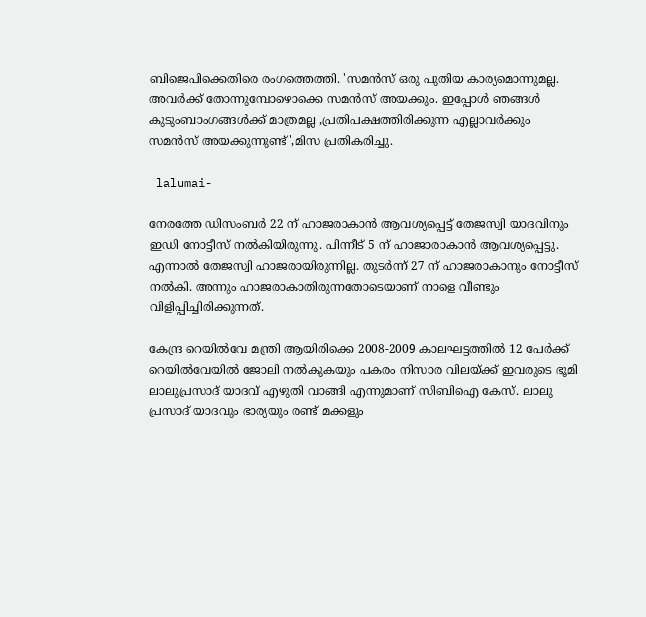ബിജെപിക്കെതിരെ രംഗത്തെത്തി. 'സമൻസ് ഒരു പുതിയ കാര്യമൊന്നുമല്ല. അവർക്ക് തോന്നുമ്പോഴൊക്കെ സമൻസ് അയക്കും. ഇപ്പോൾ ഞങ്ങൾ കുടുംബാംഗങ്ങൾക്ക് മാത്രമല്ല ,പ്രതിപക്ഷത്തിരിക്കുന്ന എല്ലാവർക്കും സമൻസ് അയക്കുന്നുണ്ട്',മിസ പ്രതികരിച്ചു.

 lalumai-

നേരത്തേ ഡിസംബർ 22 ന് ഹാജരാകാൻ ആവശ്യപ്പെട്ട് തേജസ്വി യാദവിനും ഇഡി നോട്ടീസ് നൽകിയിരുന്നു. പിന്നീട് 5 ന് ഹാജാരാകാൻ ആവശ്യപ്പെട്ടു. എന്നാൽ തേജസ്വി ഹാജരായിരുന്നില്ല. തുടർന്ന് 27 ന് ഹാജരാകാനും നോട്ടീസ് നൽകി. അന്നും ഹാജരാകാതിരുന്നതോടെയാണ് നാളെ വീണ്ടും വിളിപ്പിച്ചിരിക്കുന്നത്.

കേന്ദ്ര റെയിൽവേ മന്ത്രി ആയിരിക്കെ 2008-2009 കാലഘട്ടത്തിൽ 12 പേർക്ക് റെയിൽവേയിൽ ജോലി നൽകുകയും പകരം നിസാര വിലയ്ക്ക് ഇവരുടെ ഭൂമി ലാലുപ്രസാദ് യാദവ് എഴുതി വാങ്ങി എന്നുമാണ് സിബിഐ കേസ്. ലാലു പ്രസാദ് യാദവും ഭാര്യയും രണ്ട് മക്കളും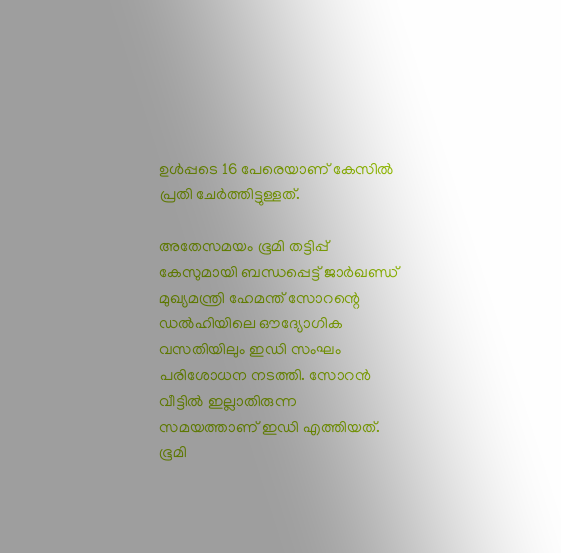ഉൾപ്പടെ 16 പേരെയാണ് കേസിൽ പ്രതി ചേർത്തിട്ടുള്ളത്.

അതേസമയം ഭൂമി തട്ടിപ്പ് കേസുമായി ബന്ധപ്പെട്ട് ജാർഖണ്ഡ് മുഖ്യമന്ത്രി ഹേമന്ത് സോറന്റെ ഡല്‍ഹിയിലെ ഔദ്യോഗിക വസതിയിലും ഇഡി സംഘം പരിശോധന നടത്തി. സോറൻ വീട്ടിൽ ഇല്ലാതിരുന്ന സമയത്താണ് ഇഡി എത്തിയത്. ഭൂമി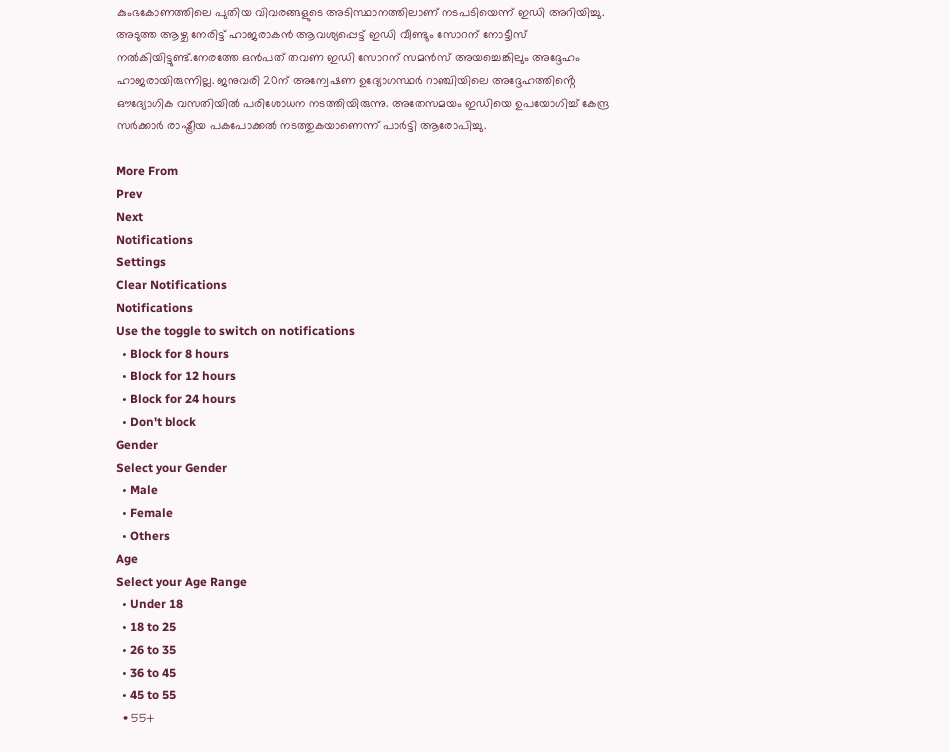കുംഭകോണത്തിലെ പുതിയ വിവരങ്ങളുടെ അടിസ്ഥാനത്തിലാണ് നടപടിയെന്ന് ഇഡി അറിയിച്ചു. അടുത്ത ആഴ്ച നേരിട്ട് ഹാജരാകൻ ആവശ്യപ്പെട്ട് ഇഡി വീണ്ടും സോറന് നോട്ടീസ് നൽകിയിട്ടുണ്ട്.നേരത്തേ ഒൻപത് തവണ ഇഡി സോറന് സമൻസ് അയച്ചെങ്കിലും അദ്ദേഹം ഹാജരായിരുന്നില്ല. ജനുവരി 20ന് അന്വേഷണ ഉദ്യോഗസ്ഥർ റാഞ്ചിയിലെ അദ്ദേഹത്തിൻ്റെ ഔദ്യോഗിക വസതിയിൽ പരിശോധന നടത്തിയിരുന്നു. അതേസമയം ഇഡിയെ ഉപയോഗിച്ച് കേന്ദ്ര സർക്കാർ രാഷ്ട്രീയ പകപോക്കൽ നടത്തുകയാണെന്ന് പാർട്ടി ആരോപിച്ചു.

More From
Prev
Next
Notifications
Settings
Clear Notifications
Notifications
Use the toggle to switch on notifications
  • Block for 8 hours
  • Block for 12 hours
  • Block for 24 hours
  • Don't block
Gender
Select your Gender
  • Male
  • Female
  • Others
Age
Select your Age Range
  • Under 18
  • 18 to 25
  • 26 to 35
  • 36 to 45
  • 45 to 55
  • 55+